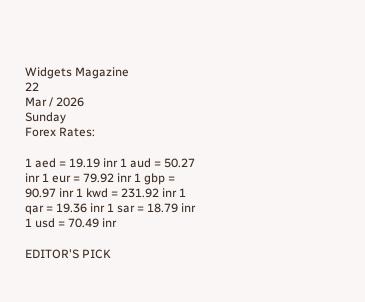Widgets Magazine
22
Mar / 2026
Sunday
Forex Rates:

1 aed = 19.19 inr 1 aud = 50.27 inr 1 eur = 79.92 inr 1 gbp = 90.97 inr 1 kwd = 231.92 inr 1 qar = 19.36 inr 1 sar = 18.79 inr 1 usd = 70.49 inr

EDITOR'S PICK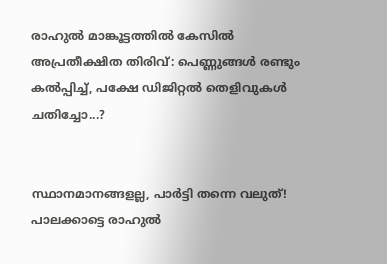രാഹുൽ മാങ്കൂട്ടത്തിൽ കേസിൽ അപ്രതീക്ഷിത തിരിവ്: പെണ്ണുങ്ങൾ രണ്ടും കൽപ്പിച്ച്, പക്ഷേ ഡിജിറ്റൽ തെളിവുകൾ ചതിച്ചോ...?


സ്ഥാനമാനങ്ങളല്ല, പാർട്ടി തന്നെ വലുത്! പാലക്കാട്ടെ രാഹുൽ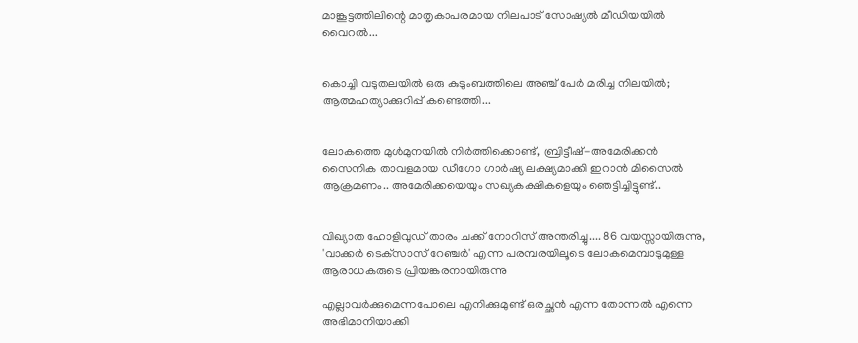മാങ്കൂട്ടത്തിലിന്റെ മാതൃകാപരമായ നിലപാട് സോഷ്യൽ മീഡിയയിൽ വൈറൽ...


കൊച്ചി വടുതലയിൽ ഒരു കുടുംബത്തിലെ അഞ്ച് പേർ മരിച്ച നിലയിൽ; ആത്മഹത്യാക്കുറിപ്പ് കണ്ടെത്തി...


ലോകത്തെ മുള്‍മുനയില്‍ നിര്‍ത്തിക്കൊണ്ട്, ബ്രിട്ടീഷ്-അമേരിക്കന്‍ സൈനിക താവളമായ ഡീഗോ ഗാര്‍ഷ്യ ലക്ഷ്യമാക്കി ഇറാന്‍ മിസൈല്‍ ആക്രമണം.. അമേരിക്കയെയും സഖ്യകക്ഷികളെയും ഞെട്ടിച്ചിട്ടുണ്ട്..


വിഖ്യാത ഹോളിവുഡ് താരം ചക്ക് നോറിസ് അന്തരിച്ചു.... 86 വയസ്സായിരുന്നു, 'വാക്കർ ടെക്‌സാസ് റേഞ്ചർ' എന്ന പരമ്പരയിലൂടെ ലോകമെമ്പാടുമുള്ള ആരാധകരുടെ പ്രിയങ്കരനായിരുന്നു‌

എല്ലാവര്‍ക്കുമെന്നപോലെ എനിക്കുമുണ്ട് ഒരച്ഛന്‍ എന്ന തോന്നല്‍ എന്നെ അഭിമാനിയാക്കി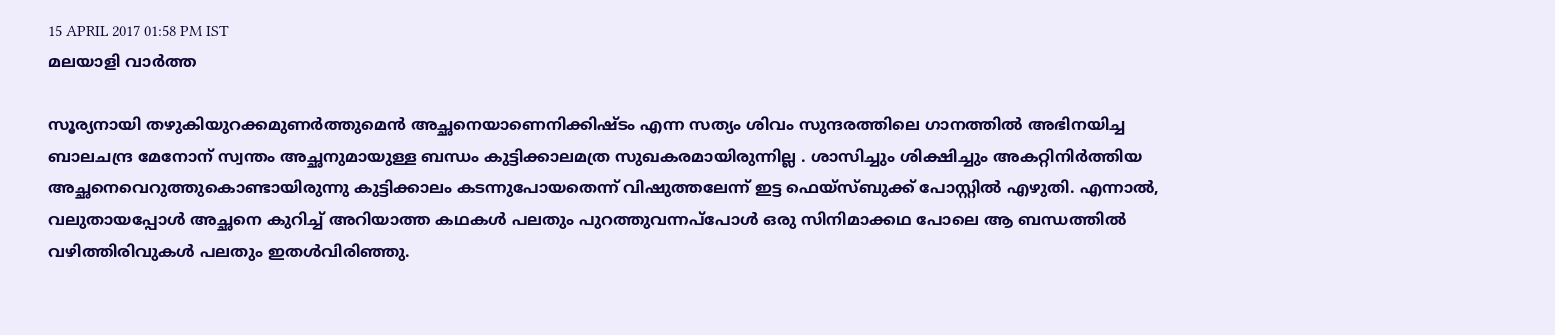15 APRIL 2017 01:58 PM IST
മലയാളി വാര്‍ത്ത

സൂര്യനായി തഴുകിയുറക്കമുണര്‍ത്തുമെന്‍ അച്ഛനെയാണെനിക്കിഷ്ടം എന്ന സത്യം ശിവം സുന്ദരത്തിലെ ഗാനത്തില്‍ അഭിനയിച്ച ബാലചന്ദ്ര മേനോന് സ്വന്തം അച്ഛനുമായുള്ള ബന്ധം കുട്ടിക്കാലമത്ര സുഖകരമായിരുന്നില്ല . ശാസിച്ചും ശിക്ഷിച്ചും അകറ്റിനിര്‍ത്തിയ അച്ഛനെവെറുത്തുകൊണ്ടായിരുന്നു കുട്ടിക്കാലം കടന്നുപോയതെന്ന് വിഷുത്തലേന്ന് ഇട്ട ഫെയ്‌സ്ബുക്ക് പോസ്റ്റില്‍ എഴുതി. എന്നാല്‍, വലുതായപ്പോള്‍ അച്ഛനെ കുറിച്ച് അറിയാത്ത കഥകള്‍ പലതും പുറത്തുവന്നപ്‌പോള്‍ ഒരു സിനിമാക്കഥ പോലെ ആ ബന്ധത്തില്‍ വഴിത്തിരിവുകള്‍ പലതും ഇതള്‍വിരിഞ്ഞു.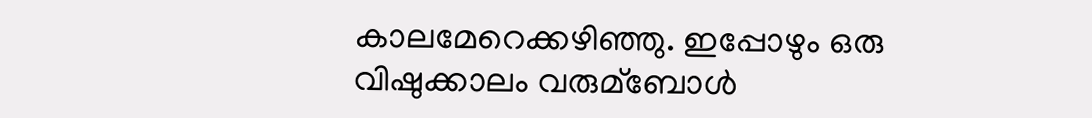കാലമേറെക്കഴിഞ്ഞു. ഇപ്പോഴും ഒരു വിഷുക്കാലം വരുമ്‌ബോള്‍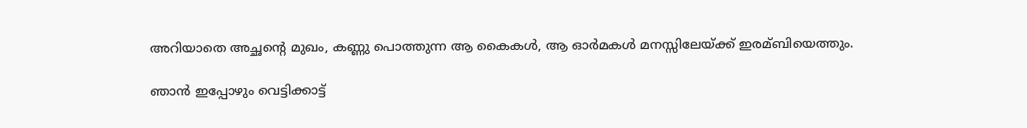അറിയാതെ അച്ഛന്റെ മുഖം, കണ്ണു പൊത്തുന്ന ആ കൈകള്‍, ആ ഓര്‍മകള്‍ മനസ്സിലേയ്ക്ക് ഇരമ്ബിയെത്തും.

ഞാന്‍ ഇപ്പോഴും വെട്ടിക്കാട്ട്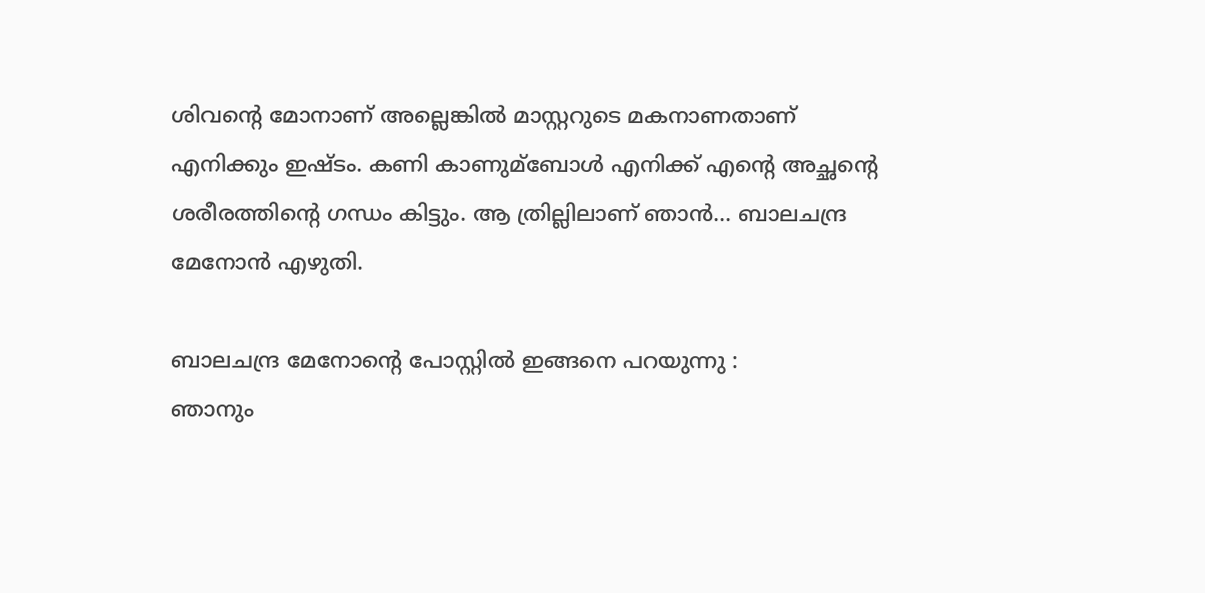ശിവന്റെ മോനാണ് അല്ലെങ്കില്‍ മാസ്റ്ററുടെ മകനാണതാണ് എനിക്കും ഇഷ്ടം. കണി കാണുമ്‌ബോള്‍ എനിക്ക് എന്റെ അച്ഛന്റെ ശരീരത്തിന്റെ ഗന്ധം കിട്ടും. ആ ത്രില്ലിലാണ് ഞാന്‍... ബാലചന്ദ്ര മേനോന്‍ എഴുതി.

ബാലചന്ദ്ര മേനോന്റെ പോസ്റ്റില്‍ ഇങ്ങനെ പറയുന്നു :
ഞാനും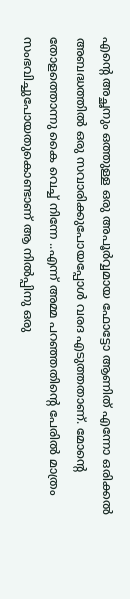എന്റെ അച്ഛനും ഒത്തുള്ള ഒരു അപൂര്‍വ്വമായ ഫോട്ടോ ആണിത് എന്നോ ഒരിക്കല്‍ അബദ്ധത്തില്‍ ഒരു സവാരിക്കുപോയപ്പോള്‍ വരദ എടുത്തതാണ്. മോന്റെ തോളത്തൊന്നു കൈ വെച്ച് നിന്നേ ..എന്ന് അമ്മ പറഞ്ഞതിന്റെ പേരില്‍ മാത്രം സംഭവിച്ചുപോയതുകൊണ്ടാണ് ആ നില്‍പ്പിനു ഒരു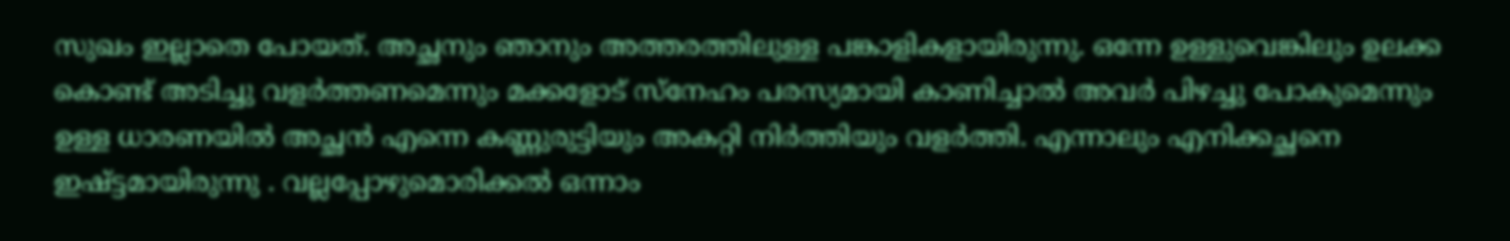സുഖം ഇല്ലാതെ പോയത്. അച്ഛനും ഞാനും അത്തരത്തിലുള്ള പങ്കാളികളായിരുന്നു. ഒന്നേ ഉള്ളുവെങ്കിലും ഉലക്ക കൊണ്ട് അടിച്ചു വളര്‍ത്തണമെന്നും മക്കളോട് സ്‌നേഹം പരസ്യമായി കാണിച്ചാല്‍ അവര്‍ പിഴച്ചു പോകുമെന്നും ഉള്ള ധാരണയില്‍ അച്ഛന്‍ എന്നെ കണ്ണുരുട്ടിയും അകറ്റി നിര്‍ത്തിയും വളര്‍ത്തി. എന്നാലും എനിക്കച്ഛനെ ഇഷ്ട്ടമായിരുന്നു . വല്ലപ്പോഴുമൊരിക്കല്‍ ഒന്നാം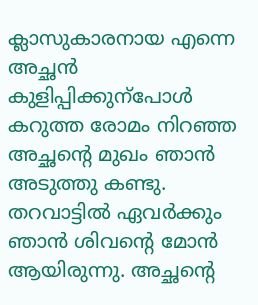ക്ലാസുകാരനായ എന്നെ അച്ഛന്‍ കുളിപ്പിക്കുന്‌പോള്‍ കറുത്ത രോമം നിറഞ്ഞ അച്ഛന്റെ മുഖം ഞാന്‍ അടുത്തു കണ്ടു. തറവാട്ടില്‍ ഏവര്‍ക്കും ഞാന്‍ ശിവന്റെ മോന്‍ ആയിരുന്നു. അച്ഛന്റെ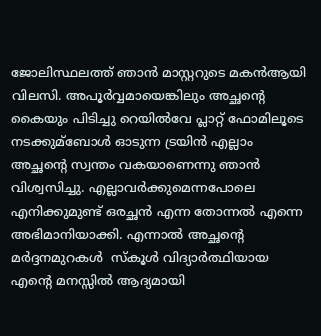ജോലിസ്ഥലത്ത് ഞാന്‍ മാസ്റ്ററുടെ മകന്‍ആയി വിലസി. അപൂര്‍വ്വമായെങ്കിലും അച്ഛന്റെ കൈയും പിടിച്ചു റെയില്‍വേ പ്ലാറ്റ് ഫോമിലൂടെ നടക്കുമ്‌ബോള്‍ ഓടുന്ന ട്രയിന്‍ എല്ലാം അച്ഛന്റെ സ്വന്തം വകയാണെന്നു ഞാന്‍ വിശ്വസിച്ചു. എല്ലാവര്‍ക്കുമെന്നപോലെ എനിക്കുമുണ്ട് ഒരച്ഛന്‍ എന്ന തോന്നല്‍ എന്നെ അഭിമാനിയാക്കി. എന്നാല്‍ അച്ഛന്റെ മര്‍ദ്ദനമുറകള്‍  സ്‌കൂള്‍ വിദ്യാര്‍ത്ഥിയായ എന്റെ മനസ്സില്‍ ആദ്യമായി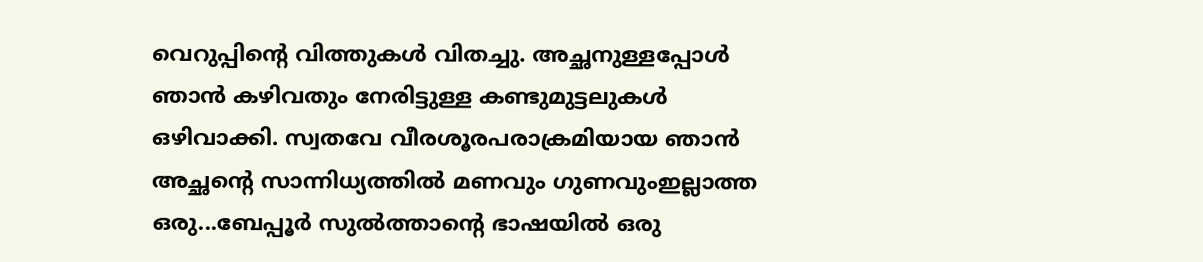വെറുപ്പിന്റെ വിത്തുകള്‍ വിതച്ചു. അച്ഛനുള്ളപ്പോള്‍ ഞാന്‍ കഴിവതും നേരിട്ടുള്ള കണ്ടുമുട്ടലുകള്‍ ഒഴിവാക്കി. സ്വതവേ വീരശൂരപരാക്രമിയായ ഞാന്‍ അച്ഛന്റെ സാന്നിധ്യത്തില്‍ മണവും ഗുണവുംഇല്ലാത്ത ഒരു...ബേപ്പൂര്‍ സുല്‍ത്താന്റെ ഭാഷയില്‍ ഒരു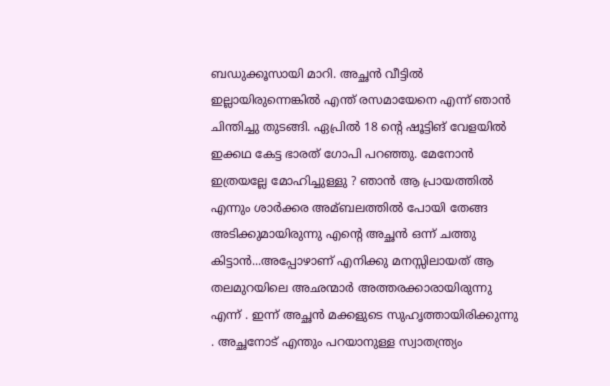ബഡുക്കൂസായി മാറി. അച്ഛന്‍ വീട്ടില്‍ ഇല്ലായിരുന്നെങ്കില്‍ എന്ത് രസമായേനെ എന്ന് ഞാന്‍ ചിന്തിച്ചു തുടങ്ങി. ഏപ്രില്‍ 18 ന്റെ ഷൂട്ടിങ് വേളയില്‍ ഇക്കഥ കേട്ട ഭാരത് ഗോപി പറഞ്ഞു. മേനോന്‍ ഇത്രയല്ലേ മോഹിച്ചുള്ളു ? ഞാന്‍ ആ പ്രായത്തില്‍ എന്നും ശാര്‍ക്കര അമ്ബലത്തില്‍ പോയി തേങ്ങ അടിക്കുമായിരുന്നു എന്റെ അച്ഛന്‍ ഒന്ന് ചത്തു കിട്ടാന്‍...അപ്പോഴാണ് എനിക്കു മനസ്സിലായത് ആ തലമുറയിലെ അഛന്മാര്‍ അത്തരക്കാരായിരുന്നു എന്ന് . ഇന്ന് അച്ഛന്‍ മക്കളുടെ സുഹൃത്തായിരിക്കുന്നു . അച്ഛനോട് എന്തും പറയാനുള്ള സ്വാതന്ത്ര്യം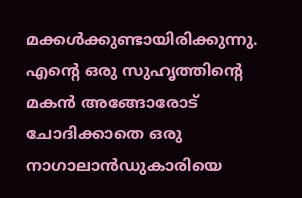മക്കള്‍ക്കുണ്ടായിരിക്കുന്നു. എന്റെ ഒരു സുഹൃത്തിന്റെ മകന്‍ അങ്ങോരോട് ചോദിക്കാതെ ഒരു നാഗാലാന്‍ഡുകാരിയെ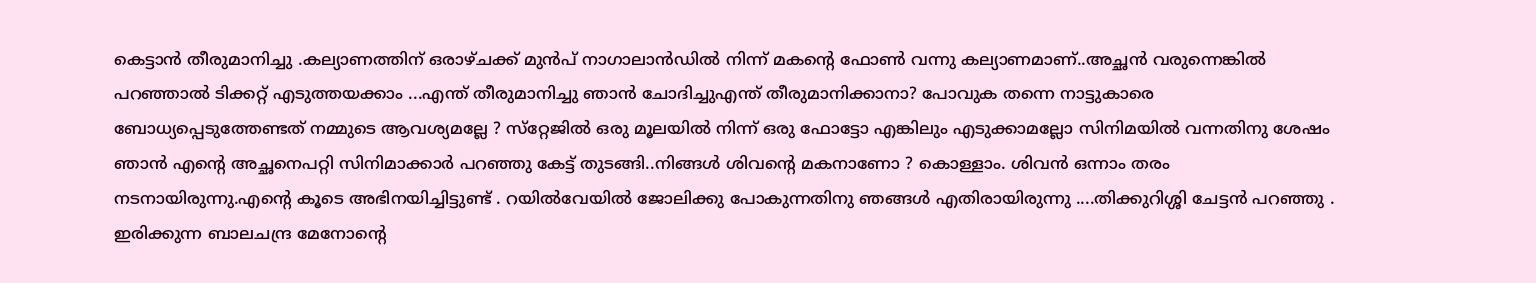കെട്ടാന്‍ തീരുമാനിച്ചു .കല്യാണത്തിന് ഒരാഴ്ചക്ക് മുന്‍പ് നാഗാലാന്‍ഡില്‍ നിന്ന് മകന്റെ ഫോണ്‍ വന്നു കല്യാണമാണ്..അച്ഛന്‍ വരുന്നെങ്കില്‍ പറഞ്ഞാല്‍ ടിക്കറ്റ് എടുത്തയക്കാം ...എന്ത് തീരുമാനിച്ചു ഞാന്‍ ചോദിച്ചുഎന്ത് തീരുമാനിക്കാനാ? പോവുക തന്നെ നാട്ടുകാരെ ബോധ്യപ്പെടുത്തേണ്ടത് നമ്മുടെ ആവശ്യമല്ലേ ? സ്‌റ്റേജില്‍ ഒരു മൂലയില്‍ നിന്ന് ഒരു ഫോട്ടോ എങ്കിലും എടുക്കാമല്ലോ സിനിമയില്‍ വന്നതിനു ശേഷം ഞാന്‍ എന്റെ അച്ഛനെപറ്റി സിനിമാക്കാര്‍ പറഞ്ഞു കേട്ട് തുടങ്ങി..നിങ്ങള്‍ ശിവന്റെ മകനാണോ ? കൊള്ളാം. ശിവന്‍ ഒന്നാം തരം നടനായിരുന്നു.എന്റെ കൂടെ അഭിനയിച്ചിട്ടുണ്ട് . റയില്‍വേയില്‍ ജോലിക്കു പോകുന്നതിനു ഞങ്ങള്‍ എതിരായിരുന്നു ....തിക്കുറിശ്ശി ചേട്ടന്‍ പറഞ്ഞു . ഇരിക്കുന്ന ബാലചന്ദ്ര മേനോന്റെ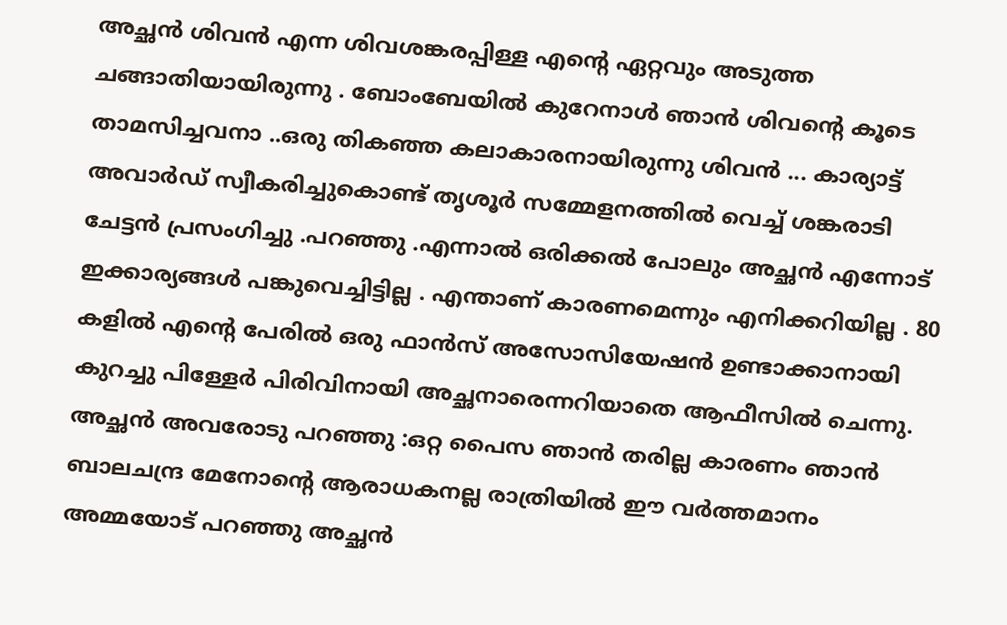അച്ഛന്‍ ശിവന്‍ എന്ന ശിവശങ്കരപ്പിള്ള എന്റെ ഏറ്റവും അടുത്ത ചങ്ങാതിയായിരുന്നു . ബോംബേയില്‍ കുറേനാള്‍ ഞാന്‍ ശിവന്റെ കൂടെ താമസിച്ചവനാ ..ഒരു തികഞ്ഞ കലാകാരനായിരുന്നു ശിവന്‍ ... കാര്യാട്ട് അവാര്‍ഡ് സ്വീകരിച്ചുകൊണ്ട് തൃശൂര്‍ സമ്മേളനത്തില്‍ വെച്ച് ശങ്കരാടി ചേട്ടന്‍ പ്രസംഗിച്ചു .പറഞ്ഞു .എന്നാല്‍ ഒരിക്കല്‍ പോലും അച്ഛന്‍ എന്നോട് ഇക്കാര്യങ്ങള്‍ പങ്കുവെച്ചിട്ടില്ല . എന്താണ് കാരണമെന്നും എനിക്കറിയില്ല . 80 കളില്‍ എന്റെ പേരില്‍ ഒരു ഫാന്‍സ് അസോസിയേഷന്‍ ഉണ്ടാക്കാനായി കുറച്ചു പിള്ളേര്‍ പിരിവിനായി അച്ഛനാരെന്നറിയാതെ ആഫീസില്‍ ചെന്നു. അച്ഛന്‍ അവരോടു പറഞ്ഞു :ഒറ്റ പൈസ ഞാന്‍ തരില്ല കാരണം ഞാന്‍ ബാലചന്ദ്ര മേനോന്റെ ആരാധകനല്ല രാത്രിയില്‍ ഈ വര്‍ത്തമാനം അമ്മയോട് പറഞ്ഞു അച്ഛന്‍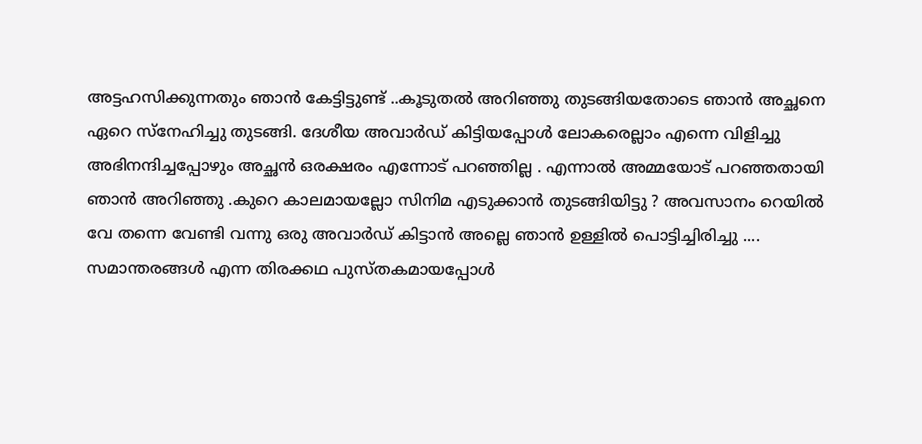അട്ടഹസിക്കുന്നതും ഞാന്‍ കേട്ടിട്ടുണ്ട് ..കൂടുതല്‍ അറിഞ്ഞു തുടങ്ങിയതോടെ ഞാന്‍ അച്ഛനെ ഏറെ സ്‌നേഹിച്ചു തുടങ്ങി. ദേശീയ അവാര്‍ഡ് കിട്ടിയപ്പോള്‍ ലോകരെല്ലാം എന്നെ വിളിച്ചു അഭിനന്ദിച്ചപ്പോഴും അച്ഛന്‍ ഒരക്ഷരം എന്നോട് പറഞ്ഞില്ല . എന്നാല്‍ അമ്മയോട് പറഞ്ഞതായി ഞാന്‍ അറിഞ്ഞു .കുറെ കാലമായല്ലോ സിനിമ എടുക്കാന്‍ തുടങ്ങിയിട്ടു ? അവസാനം റെയില്‍ വേ തന്നെ വേണ്ടി വന്നു ഒരു അവാര്‍ഡ് കിട്ടാന്‍ അല്ലെ ഞാന്‍ ഉള്ളില്‍ പൊട്ടിച്ചിരിച്ചു .... സമാന്തരങ്ങള്‍ എന്ന തിരക്കഥ പുസ്തകമായപ്പോള്‍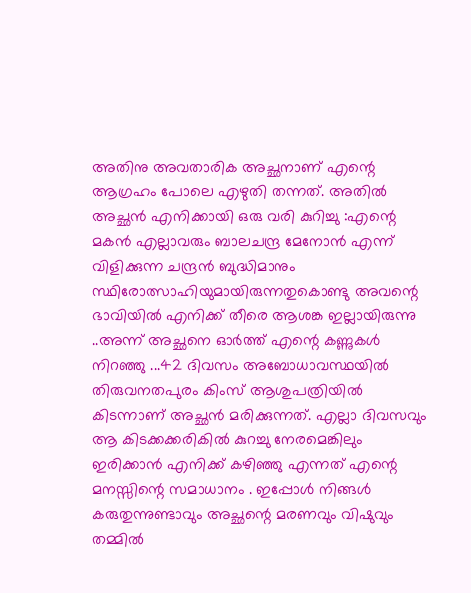അതിനു അവതാരിക അച്ഛനാണ് എന്റെ ആഗ്രഹം പോലെ എഴുതി തന്നത്. അതില്‍ അച്ഛന്‍ എനിക്കായി ഒരു വരി കുറിച്ചു :എന്റെ മകന്‍ എല്ലാവരും ബാലചന്ദ്ര മേനോന്‍ എന്ന് വിളിക്കുന്ന ചന്ദ്രന്‍ ബുദ്ധിമാനും സ്ഥിരോത്സാഹിയുമായിരുന്നതുകൊണ്ടു അവന്റെ ഭാവിയില്‍ എനിക്ക് തീരെ ആശങ്ക ഇല്ലായിരുന്നു ..അന്ന് അച്ഛനെ ഓര്‍ത്ത് എന്റെ കണ്ണുകള്‍ നിറഞ്ഞു ...42 ദിവസം അബോധാവസ്ഥയില്‍ തിരുവനതപുരം കിംസ് ആശുപത്രിയില്‍ കിടന്നാണ് അച്ഛന്‍ മരിക്കുന്നത്. എല്ലാ ദിവസവും ആ കിടക്കക്കരികില്‍ കുറച്ചു നേരമെങ്കിലും ഇരിക്കാന്‍ എനിക്ക് കഴിഞ്ഞു എന്നത് എന്റെ മനസ്സിന്റെ സമാധാനം . ഇപ്പോള്‍ നിങ്ങള്‍ കരുതുന്നുണ്ടാവും അച്ഛന്റെ മരണവും വിഷുവും തമ്മില്‍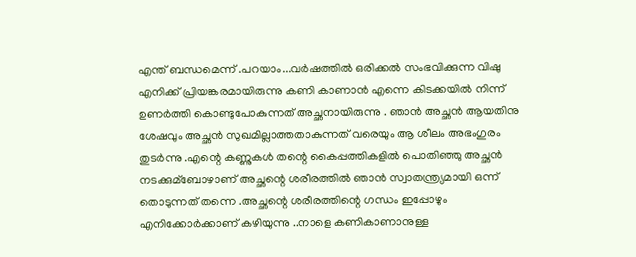എന്ത് ബന്ധമെന്ന് .പറയാം...വര്‍ഷത്തില്‍ ഒരിക്കല്‍ സംഭവിക്കുന്ന വിഷു എനിക്ക് പ്രിയങ്കരമായിരുന്നു കണി കാണാന്‍ എന്നെ കിടക്കയില്‍ നിന്ന് ഉണര്‍ത്തി കൊണ്ടുപോകുന്നത് അച്ഛനായിരുന്നു . ഞാന്‍ അച്ഛന്‍ ആയതിനു ശേഷവും അച്ഛന്‍ സുഖമില്ലാത്തതാകുന്നത് വരെയും ആ ശീലം അഭംഗുരം തുടര്‍ന്നു .എന്റെ കണ്ണുകള്‍ തന്റെ കൈപ്പത്തികളില്‍ പൊതിഞ്ഞു അച്ഛന്‍ നടക്കുമ്‌ബോഴാണ് അച്ഛന്റെ ശരീരത്തില്‍ ഞാന്‍ സ്വാതന്ത്ര്യമായി ഒന്ന് തൊടുന്നത് തന്നെ .അച്ഛന്റെ ശരീരത്തിന്റെ ഗന്ധം ഇപ്പോഴും എനിക്കോര്‍ക്കാണ് കഴിയുന്നു ..നാളെ കണികാണാനുള്ള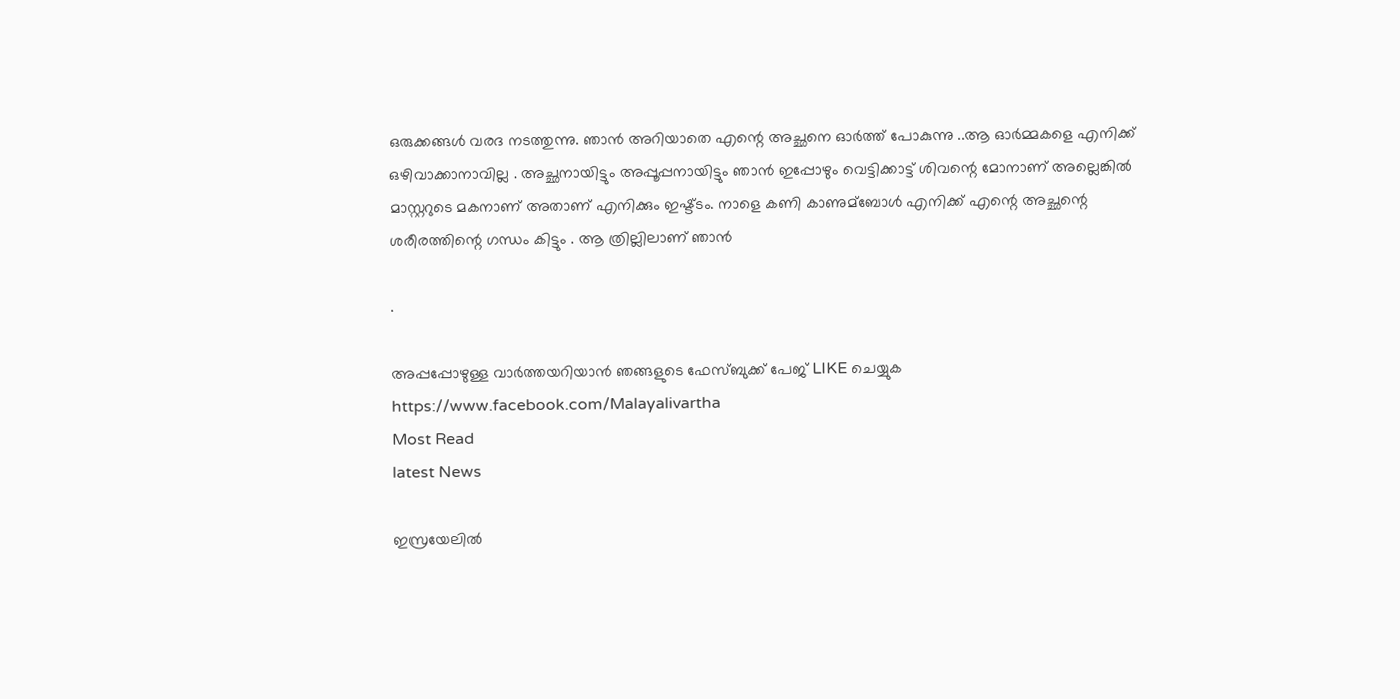ഒരുക്കങ്ങള്‍ വരദ നടത്തുന്നു. ഞാന്‍ അറിയാതെ എന്റെ അച്ഛനെ ഓര്‍ത്ത് പോകുന്നു ..ആ ഓര്‍മ്മകളെ എനിക്ക് ഒഴിവാക്കാനാവില്ല . അച്ഛനായിട്ടും അപ്പൂപ്പനായിട്ടും ഞാന്‍ ഇപ്പോഴും വെട്ടിക്കാട്ട് ശിവന്റെ മോനാണ് അല്ലെങ്കില്‍ മാസ്റ്ററുടെ മകനാണ് അതാണ് എനിക്കും ഇഷ്ട്ടം. നാളെ കണി കാണുമ്‌ബോള്‍ എനിക്ക് എന്റെ അച്ഛന്റെ ശരീരത്തിന്റെ ഗന്ധം കിട്ടും . ആ ത്രില്ലിലാണ് ഞാന്‍

.

അപ്പപ്പോഴുള്ള വാര്‍ത്തയറിയാന്‍ ഞങ്ങളുടെ ഫേസ്‌ബുക്ക്‌ പേജ് LIKE ചെയ്യുക
https://www.facebook.com/Malayalivartha
Most Read
latest News

ഇസ്രയേലില്‍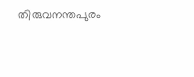തിരുവനന്തപുരം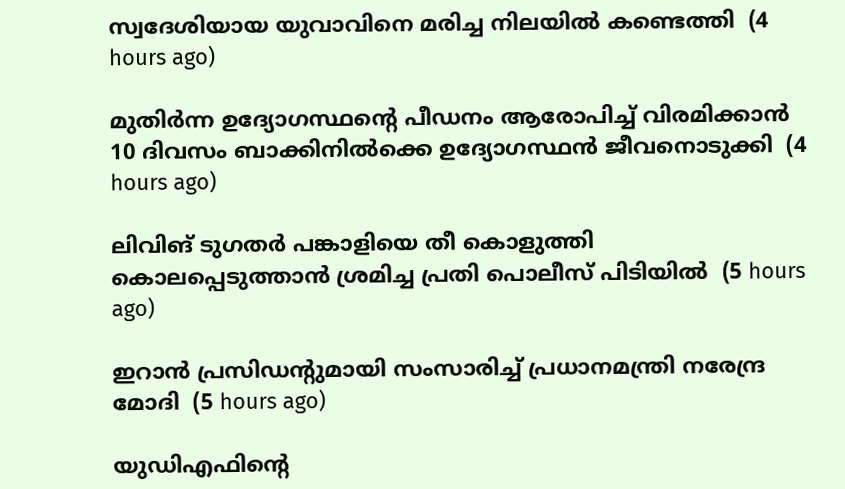സ്വദേശിയായ യുവാവിനെ മരിച്ച നിലയില്‍ കണ്ടെത്തി  (4 hours ago)

മുതിര്‍ന്ന ഉദ്യോഗസ്ഥന്റെ പീഡനം ആരോപിച്ച് വിരമിക്കാന്‍ 10 ദിവസം ബാക്കിനില്‍ക്കെ ഉദ്യോഗസ്ഥന്‍ ജീവനൊടുക്കി  (4 hours ago)

ലിവിങ് ടുഗതര്‍ പങ്കാളിയെ തീ കൊളുത്തി കൊലപ്പെടുത്താന്‍ ശ്രമിച്ച പ്രതി പൊലീസ് പിടിയില്‍  (5 hours ago)

ഇറാന്‍ പ്രസിഡന്റുമായി സംസാരിച്ച് പ്രധാനമന്ത്രി നരേന്ദ്ര മോദി  (5 hours ago)

യുഡിഎഫിന്റെ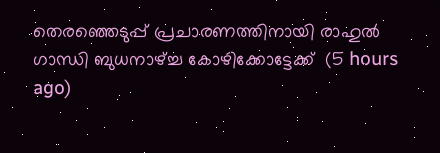തെരഞ്ഞെടുപ്പ് പ്രചാരണത്തിനായി രാഹുല്‍ ഗാന്ധി ബുധനാഴ്ച്ച കോഴിക്കോട്ടേക്ക്  (5 hours ago)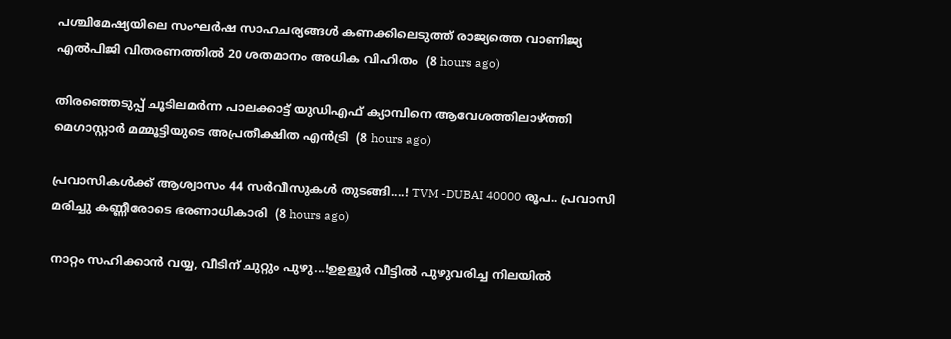പശ്ചിമേഷ്യയിലെ സംഘർഷ സാഹചര്യങ്ങൾ കണക്കിലെടുത്ത് രാജ്യത്തെ വാണിജ്യ എൽപിജി വിതരണത്തിൽ 20 ശതമാനം അധിക വിഹിതം  (8 hours ago)

തിരഞ്ഞെടുപ്പ് ചൂടിലമര്‍ന്ന പാലക്കാട്ട് യുഡിഎഫ് ക്യാമ്പിനെ ആവേശത്തിലാഴ്ത്തി മെഗാസ്റ്റാര്‍ മമ്മൂട്ടിയുടെ അപ്രതീക്ഷിത എന്‍ട്രി  (8 hours ago)

പ്രവാസികൾക്ക് ആശ്വാസം 44 സർവീസുകൾ തുടങ്ങി....! TVM -DUBAI 40000 രൂപ.. പ്രവാസി മരിച്ചു കണ്ണീരോടെ ഭരണാധികാരി  (8 hours ago)

നാറ്റം സഹിക്കാൻ വയ്യ, വീടിന് ചുറ്റും പുഴു...!ഉഉളൂർ വീട്ടിൽ പുഴുവരിച്ച നിലയിൽ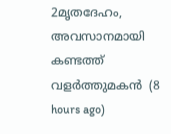2മൃതദേഹം, അവസാനമായി കണ്ടത്ത് വളർത്തുമകൻ  (8 hours ago)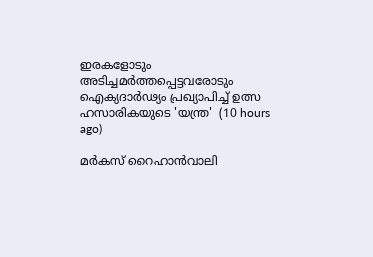ഇരകളോടും അടിച്ചമര്‍ത്തപ്പെട്ടവരോടും ഐക്യദാര്‍ഢ്യം പ്രഖ്യാപിച്ച് ഉത്സ ഹസാരികയുടെ 'യന്ത്ര'  (10 hours ago)

മർകസ് റൈഹാൻവാലി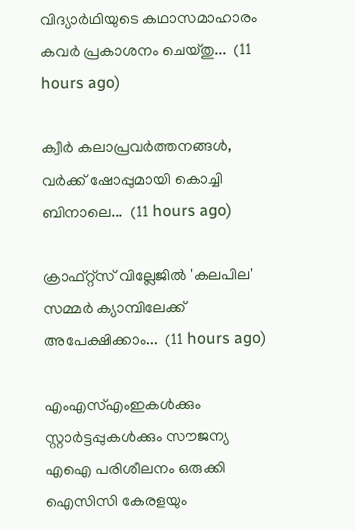വിദ്യാർഥിയുടെ കഥാസമാഹാരം കവർ പ്രകാശനം ചെയ്തു...  (11 hours ago)

ക്വീര്‍ കലാപ്രവര്‍ത്തനങ്ങള്‍, വര്‍ക്ക് ഷോപ്പുമായി കൊച്ചി ബിനാലെ...  (11 hours ago)

ക്രാഫ്റ്റ്സ് വില്ലേജില്‍ 'കലപില' സമ്മര്‍ ക്യാമ്പിലേക്ക് അപേക്ഷിക്കാം...  (11 hours ago)

എംഎസ്എംഇകൾക്കും സ്റ്റാർട്ടപ്പുകൾക്കും സൗജന്യ എഐ പരിശീലനം ഒരുക്കി ഐസിസി കേരളയും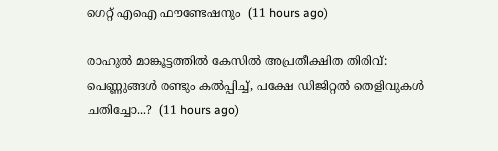ഗെറ്റ് എഐ ഫൗണ്ടേഷനും  (11 hours ago)

രാഹുൽ മാങ്കൂട്ടത്തിൽ കേസിൽ അപ്രതീക്ഷിത തിരിവ്: പെണ്ണുങ്ങൾ രണ്ടും കൽപ്പിച്ച്, പക്ഷേ ഡിജിറ്റൽ തെളിവുകൾ ചതിച്ചോ...?  (11 hours ago)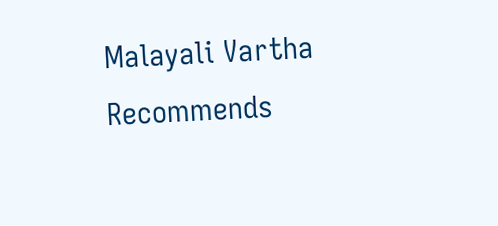Malayali Vartha Recommends